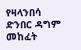የዛላንበሳ ድንበር ዳግም መከፈት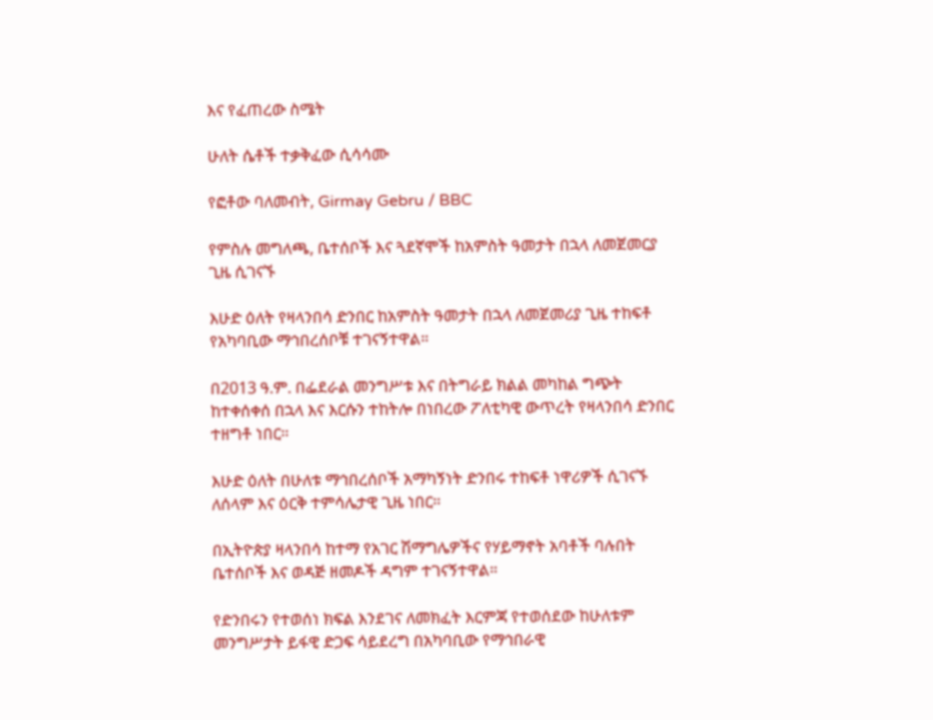እና የፈጠረው ስሜት

ሁለት ሴቶች ተቃቅፈው ሲሳሳሙ

የፎቶው ባለመብት, Girmay Gebru / BBC

የምስሉ መግለጫ, ቤተሰቦች እና ጓደኛሞች ከአምስት ዓመታት በኋላ ለመጀመርያ ጊዜ ሲገናኙ

እሁድ ዕለት የዛላንበሳ ድንበር ከአምስት ዓመታት በኋላ ለመጀመሪያ ጊዜ ተከፍቶ የአካባቢው ማኅበረሰቦቹ ተገናኝተዋል።

በ2013 ዓ.ም. በፌደራል መንግሥቱ እና በትግራይ ክልል መካከል ግጭት ከተቀሰቀሰ በኋላ እና እርሱን ተከትሎ በነበረው ፖለቲካዊ ውጥረት የዛላንበሳ ድንበር ተዘግቶ ነበር።

እሁድ ዕለት በሁለቱ ማኅበረሰቦች አማካኝነት ድንበሩ ተከፍቶ ነዋሪዎች ሲገናኙ ለሰላም እና ዕርቅ ተምሳሌታዊ ጊዜ ነበር።

በኢትዮጵያ ዛላንበሳ ከተማ የአገር ሽማግሌዎችና የሃይማኖት አባቶች ባሉበት ቤተሰቦች እና ወዳጅ ዘመዶች ዳግም ተገናኝተዋል።

የድንበሩን የተወሰነ ክፍል እንደገና ለመክፈት እርምጃ የተወሰደው ከሁለቱም መንግሥታት ይፋዊ ድጋፍ ሳይደረግ በአካባቢው የማኅበራዊ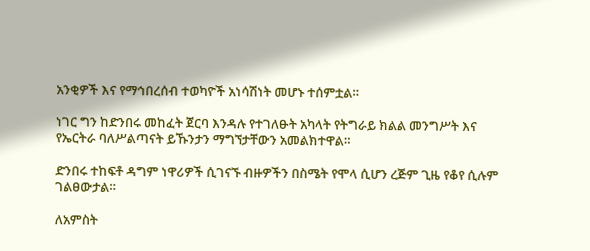አንቂዎች እና የማኅበረሰብ ተወካዮች አነሳሽነት መሆኑ ተሰምቷል።

ነገር ግን ከድንበሩ መከፈት ጀርባ እንዳሉ የተገለፁት አካላት የትግራይ ክልል መንግሥት እና የኤርትራ ባለሥልጣናት ይኹንታን ማግኘታቸውን አመልክተዋል።

ድንበሩ ተከፍቶ ዳግም ነዋሪዎች ሲገናኙ ብዙዎችን በስሜት የሞላ ሲሆን ረጅም ጊዜ የቆየ ሲሉም ገልፀውታል።

ለአምስት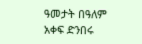ዓመታት በዓለም አቀፍ ድንበሩ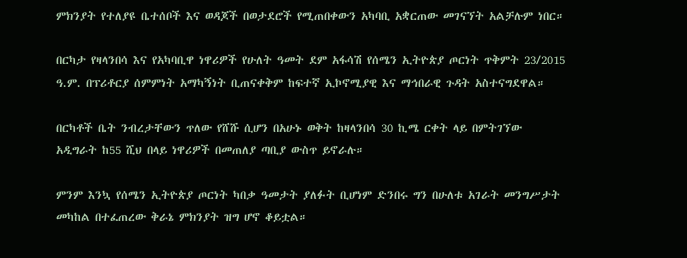ምክንያት የተለያዩ ቤተሰቦች እና ወዳጆች በወታደሮች የሚጠበቀውን አካባቢ አቋርጠው መገናኘት አልቻሉም ነበር።

በርካታ የዛላንበሳ እና የአካባቢዋ ነዋሪዎች የሁለት ዓመት ደም አፋሳሽ የሰሜን ኢትዮጵያ ጦርነት ጥቅምት 23/2015 ዓ.ም. በፕሪቶርያ ሰምምነት አማካኝነት ቢጠናቀቅም ከፍተኛ ኢኮኖሚያዊ እና ማኅበራዊ ጉዳት አስተናግደዋል።

በርካቶች ቤት ንብረታቸውን ጥለው የሸሹ ሲሆን በአሁኑ ወቅት ከዛላንበሳ 30 ኪሜ ርቀት ላይ በምትገኘው አዲግራት ከ55 ሺህ በላይ ነዋሪዎች በመጠለያ ጣቢያ ውስጥ ይኖራሉ።

ምንም እንኳ የሰሜን ኢትዮጵያ ጦርነት ካበቃ ዓመታት ያለፉት ቢሆነም ድንበሩ ግን በሁለቱ አገራት መንግሥታት መካከል በተፈጠረው ቅራኔ ምክንያት ዝግ ሆኖ ቆይቷል።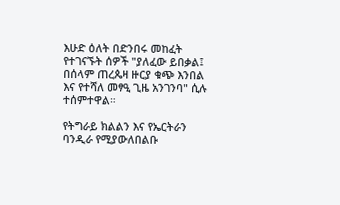እሁድ ዕለት በድንበሩ መከፈት የተገናኙት ሰዎች "ያለፈው ይበቃል፤ በሰላም ጠረጴዛ ዙርያ ቁጭ እንበል እና የተሻለ መፃዒ ጊዜ አንገንባ" ሲሉ ተሰምተዋል።

የትግራይ ክልልን እና የኤርትራን ባንዲራ የሚያውለበልቡ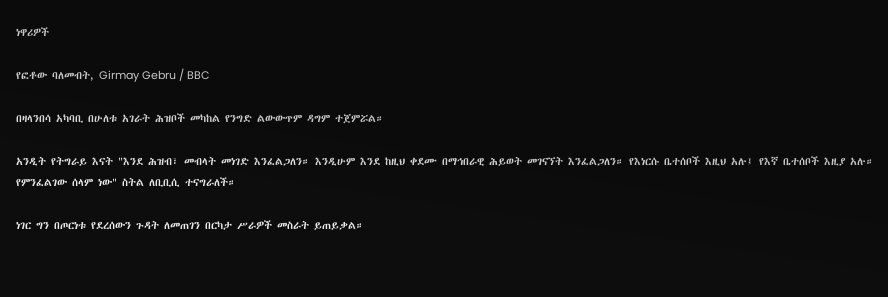ነዋሪዎች

የፎቶው ባለመብት, Girmay Gebru / BBC

በዛላንበሳ አካባቢ በሁለቱ አገራት ሕዝቦች መካከል የንግድ ልውውጥም ዳግም ተጀምሯል።

አንዲት የትግራይ እናት "እንደ ሕዝብ፣ መብላት መነገድ እንፈልጋለን። እንዲሁም እንደ ከዚህ ቀደሙ በማኅበራዊ ሕይወት መገናኘት እንፈልጋለን። የእነርሱ ቤተሰቦች እዚህ አሉ፤ የእኛ ቤተሰቦች እዚያ አሉ። የምንፈልገው ሰላም ነው" ስትል ለቢቢሲ ተናግራለች።

ነገር ግን በጦርነቱ የደረሰውን ጉዳት ለመጠገን በርካታ ሥራዎች መስራት ይጠይቃል።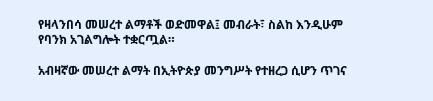የዛላንበሳ መሠረተ ልማቶች ወድመዋል፤ መብራት፣ ስልከ እንዲሁም የባንክ አገልግሎት ተቋርጧል።

አብዛኛው መሠረተ ልማት በኢትዮጵያ መንግሥት የተዘረጋ ሲሆን ጥገና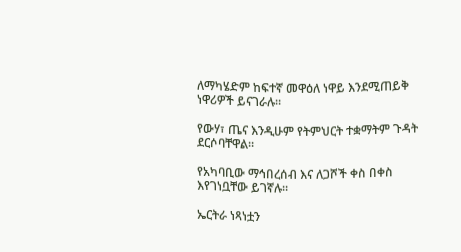ለማካሄድም ከፍተኛ መዋዕለ ነዋይ እንደሚጠይቅ ነዋሪዎች ይናገራሉ።

የውሃ፣ ጤና እንዲሁም የትምህርት ተቋማትም ጉዳት ደርሶባቸዋል።

የአካባቢው ማኅበረሰብ እና ለጋሾች ቀስ በቀስ እየገነቧቸው ይገኛሉ።

ኤርትራ ነጻነቷን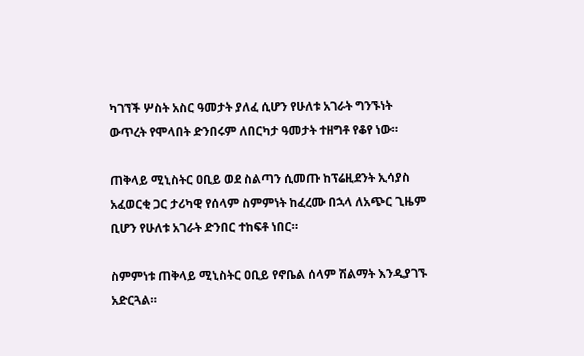ካገኘች ሦስት አስር ዓመታት ያለፈ ሲሆን የሁለቱ አገራት ግንኙነት ውጥረት የሞላበት ድንበሩም ለበርካታ ዓመታት ተዘግቶ የቆየ ነው።

ጠቅላይ ሚኒስትር ዐቢይ ወደ ስልጣን ሲመጡ ከፕሬዚደንት ኢሳያስ አፈወርቂ ጋር ታሪካዊ የሰላም ስምምነት ከፈረሙ በኋላ ለአጭር ጊዜም ቢሆን የሁለቱ አገራት ድንበር ተከፍቶ ነበር።

ስምምነቱ ጠቅላይ ሚኒስትር ዐቢይ የኖቤል ሰላም ሽልማት እንዲያገኙ አድርጓል።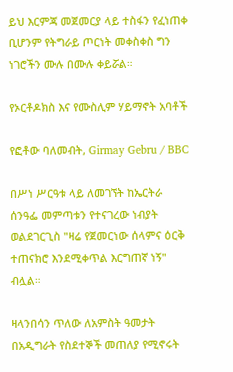ይህ እርምጃ መጀመርያ ላይ ተስፋን የፈነጠቀ ቢሆንም የትግራይ ጦርነት መቀስቀስ ግን ነገሮችን ሙሉ በሙሉ ቀይሯል።

የኦርቶዶክስ እና የሙስሊም ሃይማኖት አባቶች

የፎቶው ባለመብት, Girmay Gebru / BBC

በሥነ ሥርዓቱ ላይ ለመገኘት ከኤርትራ ሰንዓፌ መምጣቱን የተናገረው ነብያት ወልደገርጊስ "ዛሬ የጀመርነው ሰላምና ዕርቅ ተጠናክሮ እንደሚቀጥል እርግጠኛ ነኝ" ብሏል።

ዛላንበሳን ጥለው ለአምስት ዓመታት በአዲግራት የስደተኞች መጠለያ የሚኖሩት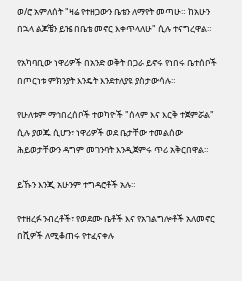ወ/ሮ አምለሰት "ዛሬ የተዘጋውን ቤቴን ለማየት መጣሁ። ከአሁን በኋላ ልጆቼን ይዤ በቤቴ መኖር እቀጥላለሁ" ሲሉ ተናግረዋል።

የአካባቢው ነዋሪዎች በአንድ ወቅት በጋራ ይኖሩ የነበሩ ቤተሰቦች በጦርነቱ ምክንያት እንዴት እንደተለያዩ ያስታውሳሉ።

የሁለቱም ማኅበረሰቦች ተወካዮች "ሰላም እና እርቅ ተጀምሯል" ሲሉ ያወጁ ሲሆን፣ ነዋሪዎች ወደ ቤታቸው ተመልሰው ሕይወታቸውን ዳግም መገንባት እንዲጀምሩ ጥሪ አቅርበዋል።

ይኹን እንጂ አሁንም ተግዳሮቶች አሉ።

የተዘረፉ ንብረቶች፣ የወደሙ ቤቶች እና የአገልግሎቶች አለመኖር በሺዎች ለሚቆጠሩ የተፈናቀሉ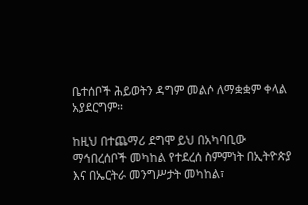ቤተሰቦች ሕይወትን ዳግም መልሶ ለማቋቋም ቀላል አያደርግም።

ከዚህ በተጨማሪ ደግሞ ይህ በአካባቢው ማኅበረሰቦች መካከል የተደረሰ ስምምነት በኢትዮጵያ እና በኤርትራ መንግሥታት መካከል፣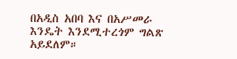በአዲስ አበባ እና በአሥመራ እንዴት እንደሚተረጎም ግልጽ አይደለም።